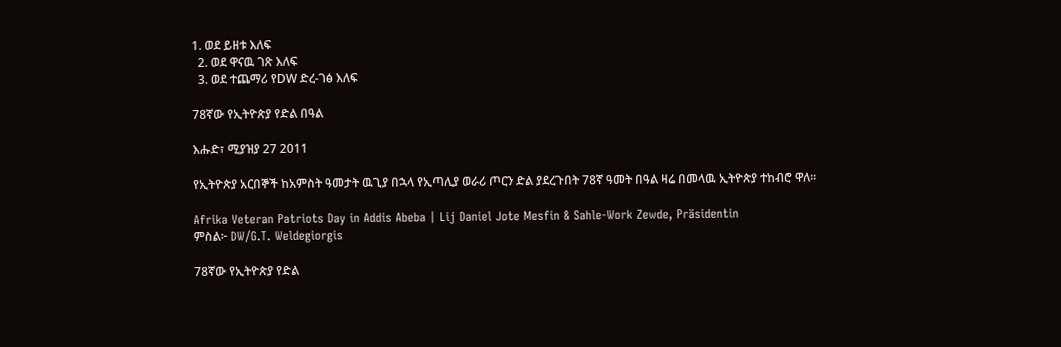1. ወደ ይዘቱ እለፍ
  2. ወደ ዋናዉ ገጽ እለፍ
  3. ወደ ተጨማሪ የDW ድረ-ገፅ እለፍ

78ኛው የኢትዮጵያ የድል በዓል

እሑድ፣ ሚያዝያ 27 2011

የኢትዮጵያ አርበኞች ከአምስት ዓመታት ዉጊያ በኋላ የኢጣሊያ ወራሪ ጦርን ድል ያደረጉበት 78ኛ ዓመት በዓል ዛሬ በመላዉ ኢትዮጵያ ተከብሮ ዋለ።

Afrika Veteran Patriots Day in Addis Abeba | Lij Daniel Jote Mesfin & Sahle-Work Zewde, Präsidentin
ምስል፦ DW/G.T. Weldegiorgis

78ኛው የኢትዮጵያ የድል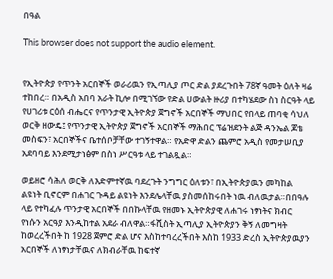በዓል

This browser does not support the audio element.


የኢትዮጵያ የጥንት አርበኞች ወራሪዉን የኢጣሊያ ጦር ድል ያደረጉበት 78ኛ ዓመት ዕለት ዛሬ ተከበረ። በአዲስ አበባ አራት ኪሎ በሚገኘው የድል ሀውልት ዙሪያ በተካሄደው ስነ ስርዓት ላይ የሀገሪቱ ርዕሰ ብሔርና የጥንታዊ ኢትዮጵያ ጀግኖች አርበኞች ማህበር የበላይ ጠባቂ ሳህለ ወርቅ ዘውዴ፤ የጥንታዊ ኢትዮጵያ ጀግኖች አርበኞች ማሕበር ፕሬዝደንት ልጅ ዳንኤል ጆቴ መስፍን፣ አርበኞችና ቤተሰቦቻቸው ተገኝተዋል። የአድዋ ድልን ጨምሮ አዲስ የመታሠቢያ አደባባይ እንደሚታነፅም በስነ ሥርዓቱ ላይ ተገልጿል።

ወይዘሮ ሳሕለ ወርቅ ለእድምተኛዉ ባደረጉት ንግግር ዕለቱን፣ በኢትዮጵያዉን መካከል ልዩነት ቢኖርም በሐገር ጉዳይ ልዩነት እንደሌላቸዉ ያስመሰከሩበት ነዉ ብለዉታል።በበዓሉ ላይ የተካፈሉ ጥንታዊ አርበኞች በበኩላቸዉ የዘመኑ ኢትዮጵያዊ ለሐገሩ ነፃነትና ክብር የነሱን አርዓያ እንዲከተል አደራ ብለዋል።ፋሺስት ኢጣሊያ ኢትዮጵያን ቅኝ ለመግዛት ከወረረችበት ከ 1928 ጀምሮ ድል ሆና እስከተባረረችበት እስከ 1933 ድረስ ኢትዮጵያዉያን አርበኞች ለነፃነታቸዉና ለክብራቸዉ ከፍተኛ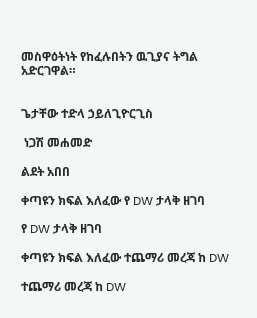መስዋዕትነት የከፈሉበትን ዉጊያና ትግል አድርገዋል።


ጌታቸው ተድላ ኃይለጊዮርጊስ

 ነጋሽ መሐመድ

ልደት አበበ

ቀጣዩን ክፍል እለፈው የ DW ታላቅ ዘገባ

የ DW ታላቅ ዘገባ

ቀጣዩን ክፍል እለፈው ተጨማሪ መረጃ ከ DW

ተጨማሪ መረጃ ከ DW